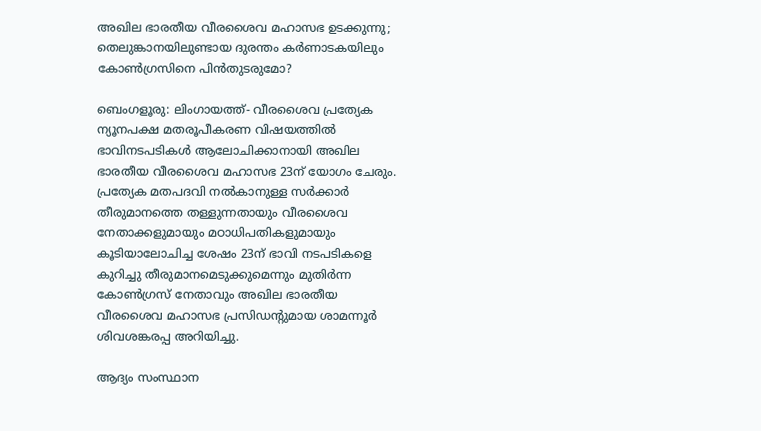അഖില ഭാരതീയ വീരശൈവ മഹാസഭ ഉടക്കുന്നു; തെലുങ്കാനയിലുണ്ടായ ദുരന്തം കർണാടകയിലും കോൺഗ്രസിനെ പിൻതുടരുമോ?

ബെംഗളൂരു: ലിംഗായത്ത്- വീരശൈവ പ്രത്യേക ന്യൂനപക്ഷ മതരൂപീകരണ വിഷയത്തിൽ ഭാവിനടപടികൾ ആലോചിക്കാനായി അഖില ഭാരതീയ വീരശൈവ മഹാസഭ 23ന് യോഗം ചേരും. പ്രത്യേക മതപദവി നൽകാനുള്ള സർക്കാർ തീരുമാനത്തെ തള്ളുന്നതായും വീരശൈവ നേതാക്കളുമായും മഠാധിപതികളുമായും കൂടിയാലോചിച്ച ശേഷം 23ന് ഭാവി നടപടികളെ കുറിച്ചു തീരുമാനമെടുക്കുമെന്നും മുതിർന്ന കോൺഗ്രസ് നേതാവും അഖില ഭാരതീയ വീരശൈവ മഹാസഭ പ്രസിഡന്റുമായ ശാമന്നൂർ ശിവശങ്കരപ്പ അറിയിച്ചു.

ആദ്യം സംസ്ഥാന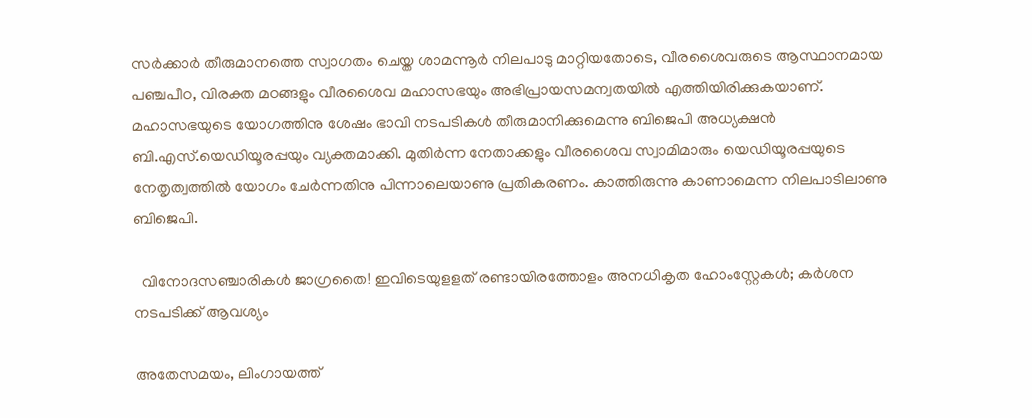സർക്കാർ തീരുമാനത്തെ സ്വാഗതം ചെയ്ത ശാമന്നൂർ നിലപാടു മാറ്റിയതോടെ, വീരശൈവരുടെ ആസ്ഥാനമായ പഞ്ചപീഠ, വിരക്ത മഠങ്ങളും വീരശൈവ മഹാസഭയും അഭിപ്രായസമന്വതയിൽ എത്തിയിരിക്കുകയാണ്. മഹാസഭയുടെ യോഗത്തിനു ശേഷം ഭാവി നടപടികൾ തീരുമാനിക്കുമെന്നു ബിജെപി അധ്യക്ഷൻ ബി.എസ്.യെഡിയൂരപ്പയും വ്യക്തമാക്കി. മുതിർന്ന നേതാക്കളും വീരശൈവ സ്വാമിമാരും യെഡിയൂരപ്പയുടെ നേതൃത്വത്തിൽ യോഗം ചേർന്നതിനു പിന്നാലെയാണു പ്രതികരണം. കാത്തിരുന്നു കാണാമെന്ന നിലപാടിലാണു ബിജെപി.

  വിനോദസഞ്ചാരികൾ ജാഗ്രതൈ! ഇവിടെയുളളത് രണ്ടായിരത്തോളം അനധികൃത ഹോംസ്റ്റേകൾ; കർശന നടപടിക്ക് ആവശ്യം

അതേസമയം, ലിംഗായത്ത്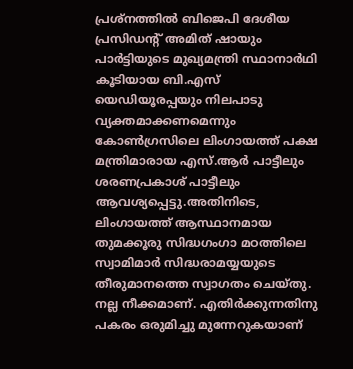പ്രശ്നത്തിൽ ബിജെപി ദേശീയ പ്രസിഡന്റ് അമിത് ഷായും പാർട്ടിയുടെ മുഖ്യമന്ത്രി സ്ഥാനാർഥി കൂടിയായ ബി.എസ് യെഡിയൂരപ്പയും നിലപാടു വ്യക്തമാക്കണമെന്നും കോൺഗ്രസിലെ ലിംഗായത്ത് പക്ഷ മന്ത്രിമാരായ എസ്.ആർ പാട്ടീലും ശരണപ്രകാശ് പാട്ടീലും ആവശ്യപ്പെട്ടു.അതിനിടെ, ലിംഗായത്ത് ആസ്ഥാനമായ തുമക്കൂരു സിദ്ധഗംഗാ മഠത്തിലെ സ്വാമിമാർ സിദ്ധരാമയ്യയുടെ തീരുമാനത്തെ സ്വാഗതം ചെയ്തു. നല്ല നീക്കമാണ്. എതിർക്കുന്നതിനു പകരം ഒരുമിച്ചു മുന്നേറുകയാണ്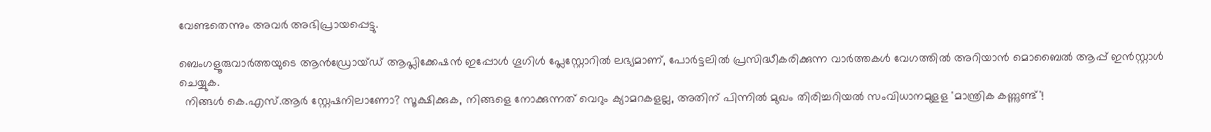വേണ്ടതെന്നും അവർ അഭിപ്രായപ്പെട്ടു.

ബെംഗളൂരുവാർത്തയുടെ ആൻഡ്രോയ്ഡ് ആപ്ലിക്കേഷൻ ഇപ്പോൾ ഗൂഗിൾ പ്ലേസ്റ്റോറിൽ ലഭ്യമാണ്, പോർട്ടലിൽ പ്രസിദ്ധീകരിക്കുന്ന വാർത്തകൾ വേഗത്തിൽ അറിയാൻ മൊബൈൽ ആപ്പ് ഇൻസ്റ്റാൾ ചെയ്യുക.
  നിങ്ങൾ കെ.എസ്.ആർ സ്റ്റേഷനിലാണോ? സൂക്ഷിക്കുക, നിങ്ങളെ നോക്കുന്നത് വെറും ക്യാമറകളല്ല, അതിന് പിന്നിൽ മുഖം തിരിച്ചറിയൽ സംവിധാനമുളള 'മാന്ത്രിക കണ്ണുണ്ട്'!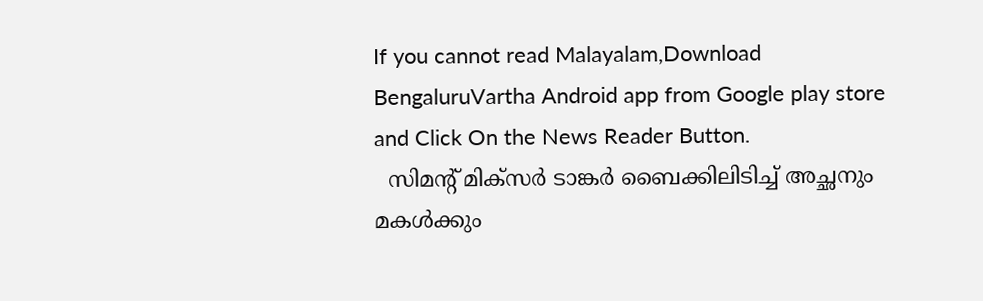If you cannot read Malayalam,Download BengaluruVartha Android app from Google play store and Click On the News Reader Button.
  സിമന്റ് മിക്സർ ടാങ്കർ ബൈക്കിലിടിച്ച് അച്ഛനും മകൾക്കും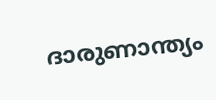ദാരുണാന്ത്യം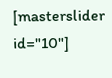[masterslider id="10"]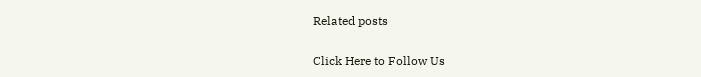Related posts

Click Here to Follow Us